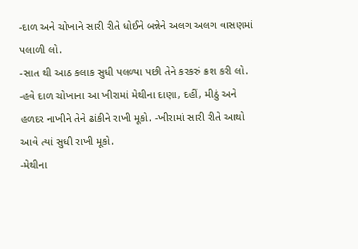-દાળ અને ચોખાને સારી રીતે ધોઈને બન્નેને અલગ અલગ વાસણમાં પલાળી લો.
-સાત થી આઠ કલાક સુધી પલળ્યા પછી તેને કરકરું ક્રશ કરી લો.
-હવે દાળ ચોખાના આ ખીરામાં મેથીના દાણા, દહીં, મીઠું અને હળદર નાખીને તેને ઢાંકીને રાખી મૂકો. -ખીરામાં સારી રીતે આથો આવે ત્યાં સુધી રાખી મૂકો.
-મેથીના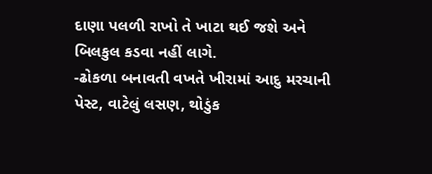દાણા પલળી રાખો તે ખાટા થઈ જશે અને બિલકુલ કડવા નહીં લાગે.
-ઢોકળા બનાવતી વખતે ખીરામાં આદુ મરચાની પેસ્ટ, વાટેલું લસણ, થોડુંક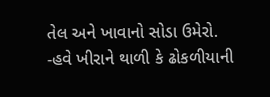તેલ અને ખાવાનો સોડા ઉમેરો.
-હવે ખીરાને થાળી કે ઢોકળીયાની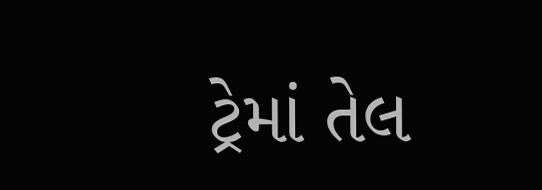ટ્રેમાં તેલ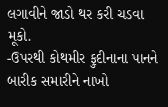લગાવીને જાડો થર કરી ચડવા મૂકો.
-ઉપરથી કોથમીર ફુદીનાના પાનને બારીક સમારીને નાખો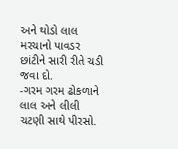અને થોડો લાલ મરચાનો પાવડર છાંટીને સારી રીતે ચડી જવા દો.
-ગરમ ગરમ ઢોકળાને લાલ અને લીલી ચટણી સાથે પીરસો.